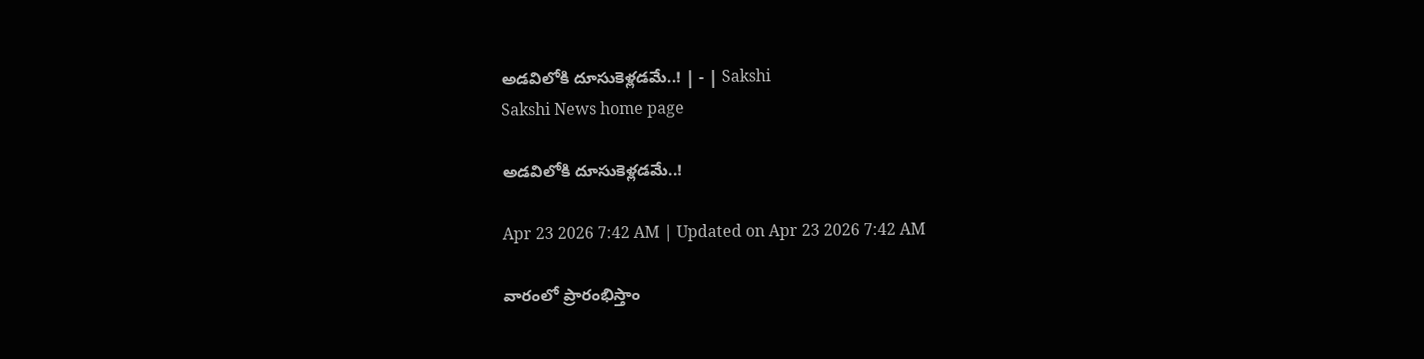అడవిలోకి దూసుకెళ్లడమే..! | - | Sakshi
Sakshi News home page

అడవిలోకి దూసుకెళ్లడమే..!

Apr 23 2026 7:42 AM | Updated on Apr 23 2026 7:42 AM

వారంలో ప్రారంభిస్తాం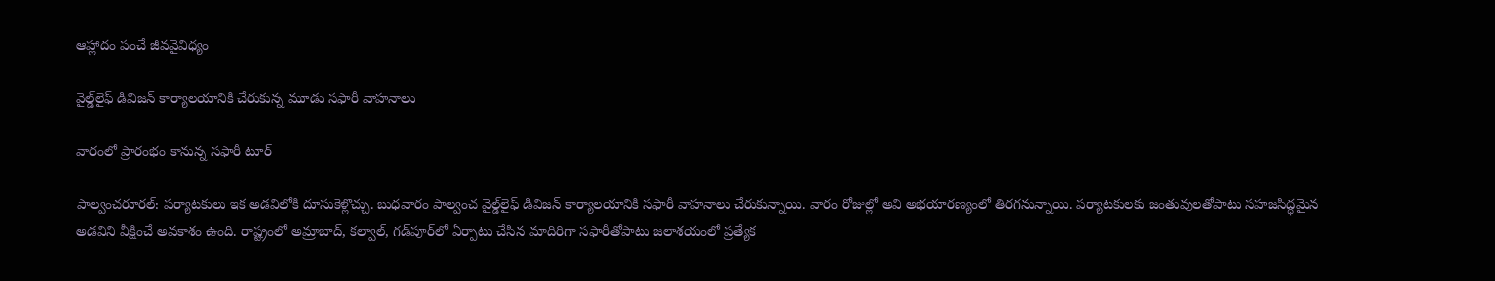ఆహ్లాదం పంచే జీవవైవిధ్యం

వైల్డ్‌లైఫ్‌ డివిజన్‌ కార్యాలయానికి చేరుకున్న మూడు సఫారీ వాహనాలు

వారంలో ప్రారంభం కానున్న సఫారీ టూర్‌

పాల్వంచరూరల్‌: పర్యాటకులు ఇక అడవిలోకి దూసుకెళ్లొచ్చు. బుధవారం పాల్వంచ వైల్డ్‌లైఫ్‌ డివిజన్‌ కార్యాలయానికి సఫారీ వాహనాలు చేరుకున్నాయి. వారం రోజుల్లో అవి అభయారణ్యంలో తిరగనున్నాయి. పర్యాటకులకు జంతువులతోపాటు సహజసిద్ధమైన అడవిని వీక్షించే అవకాశం ఉంది. రాష్ట్రంలో అమ్రాబాద్‌, కల్వాల్‌, గడ్‌పూర్‌లో ఏర్పాటు చేసిన మాదిరిగా సఫారీతోపాటు జలాశయంలో ప్రత్యేక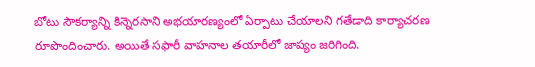బోటు సౌకర్యాన్ని కిన్నెరసాని అభయారణ్యంలో ఏర్పాటు చేయాలని గతేడాది కార్యాచరణ రూపొందించారు. అయితే సఫారీ వాహనాల తయారీలో జాప్యం జరిగింది.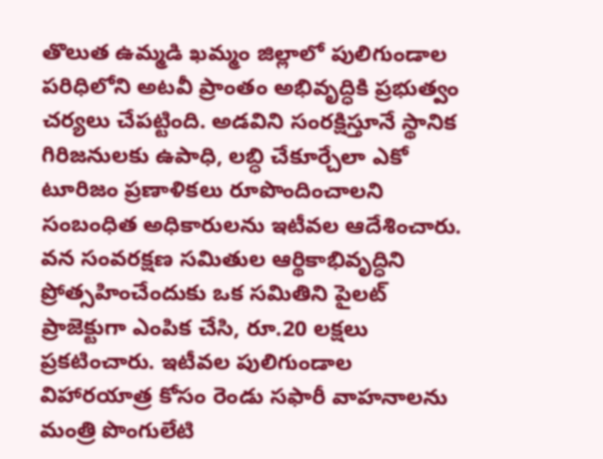తొలుత ఉమ్మడి ఖమ్మం జిల్లాలో పులిగుండాల పరిధిలోని అటవీ ప్రాంతం అభివృద్ధికి ప్రభుత్వం చర్యలు చేపట్టింది. అడవిని సంరక్షిస్తూనే స్థానిక గిరిజనులకు ఉపాధి, లబ్ధి చేకూర్చేలా ఎకో టూరిజం ప్రణాళికలు రూపొందించాలని సంబంధిత అధికారులను ఇటీవల ఆదేశించారు. వన సంవరక్షణ సమితుల ఆర్థికాభివృద్ధిని ప్రోత్సహించేందుకు ఒక సమితిని పైలట్‌ ప్రాజెక్టుగా ఎంపిక చేసి, రూ.20 లక్షలు ప్రకటించారు. ఇటీవల పులిగుండాల విహారయాత్ర కోసం రెండు సఫారీ వాహనాలను మంత్రి పొంగులేటి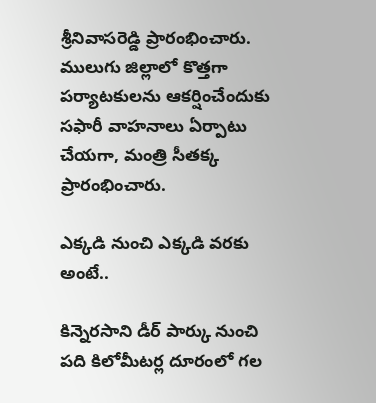శ్రీనివాసరెడ్డి ప్రారంభించారు. ములుగు జిల్లాలో కొత్తగా పర్యాటకులను ఆకర్షించేందుకు సఫారీ వాహనాలు ఏర్పాటు చేయగా, మంత్రి సీతక్క ప్రారంభించారు.

ఎక్కడి నుంచి ఎక్కడి వరకు అంటే..

కిన్నెరసాని డీర్‌ పార్కు నుంచి పది కిలోమీటర్ల దూరంలో గల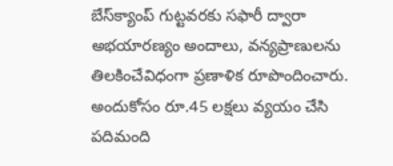బేస్‌క్యాంప్‌ గుట్టవరకు సఫారీ ద్వారా అభయారణ్యం అందాలు, వన్యప్రాణులను తిలకించేవిధంగా ప్రణాళిక రూపొందించారు. అందుకోసం రూ.45 లక్షలు వ్యయం చేసి పదిమంది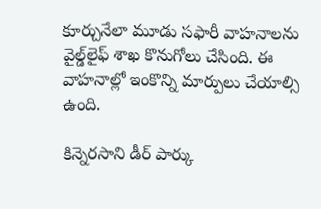కూర్చునేలా మూడు సఫారీ వాహనాలను వైల్డ్‌లైఫ్‌ శాఖ కొనుగోలు చేసింది. ఈ వాహనాల్లో ఇంకొన్ని మార్పులు చేయాల్సి ఉంది.

కిన్నెరసాని డీర్‌ పార్కు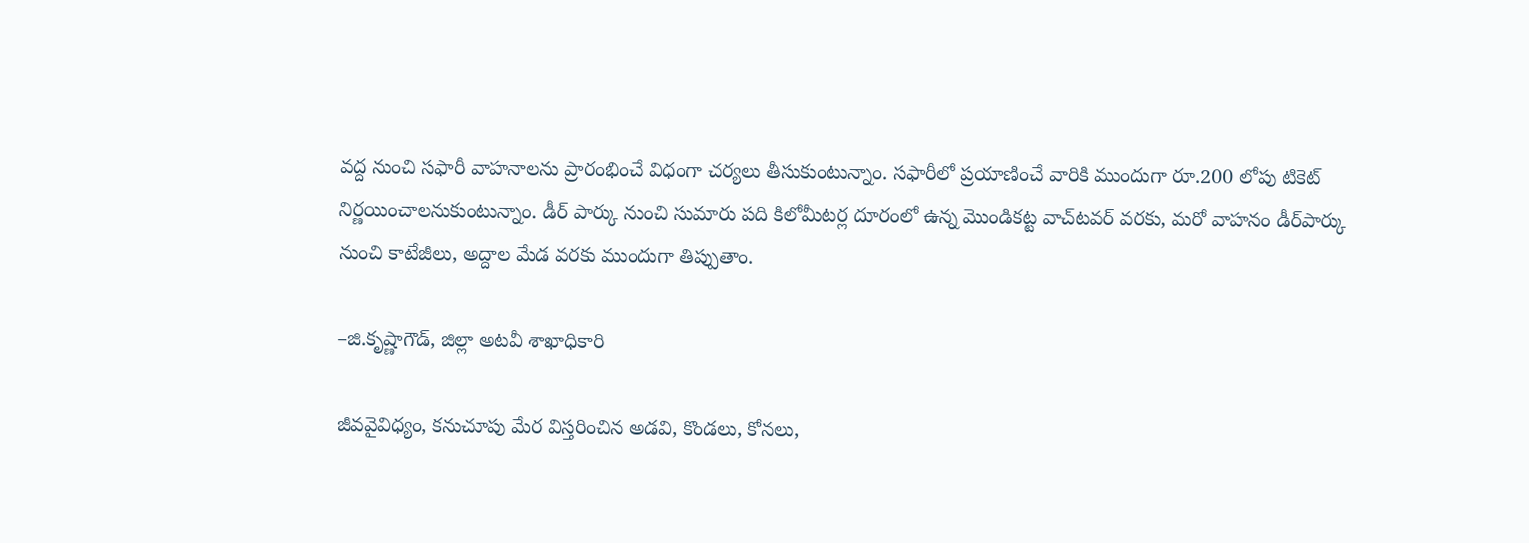వద్ద నుంచి సఫారీ వాహనాలను ప్రారంభించే విధంగా చర్యలు తీసుకుంటున్నాం. సఫారీలో ప్రయాణించే వారికి ముందుగా రూ.200 లోపు టికెట్‌ నిర్ణయించాలనుకుంటున్నాం. డీర్‌ పార్కు నుంచి సుమారు పది కిలోమీటర్ల దూరంలో ఉన్న మొండికట్ట వాచ్‌టవర్‌ వరకు, మరో వాహనం డీర్‌పార్కు నుంచి కాటేజీలు, అద్దాల మేడ వరకు ముందుగా తిప్పుతాం.

–జి.కృష్ణాగౌడ్‌, జిల్లా అటవీ శాఖాధికారి

జీవవైవిధ్యం, కనుచూపు మేర విస్తరించిన అడవి, కొండలు, కోనలు,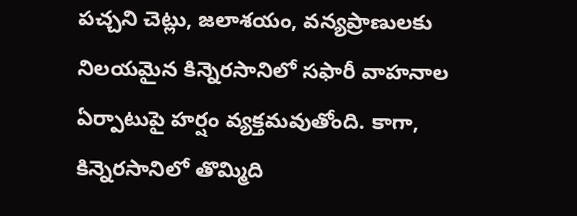పచ్చని చెట్లు, జలాశయం, వన్యప్రాణులకు నిలయమైన కిన్నెరసానిలో సఫారీ వాహనాల ఏర్పాటుపై హర్షం వ్యక్తమవుతోంది. కాగా, కిన్నెరసానిలో తొమ్మిది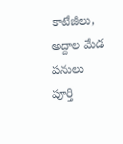కాటేజీలు, అద్దాల మేడ పనులు పూర్తి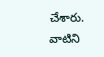చేశారు. వాటిని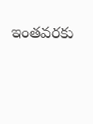ఇంతవరకు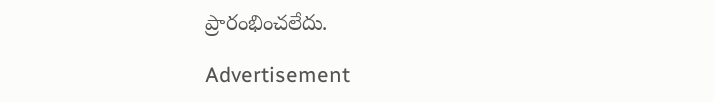ప్రారంభించలేదు.

Advertisement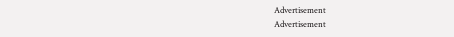Advertisement
Advertisement